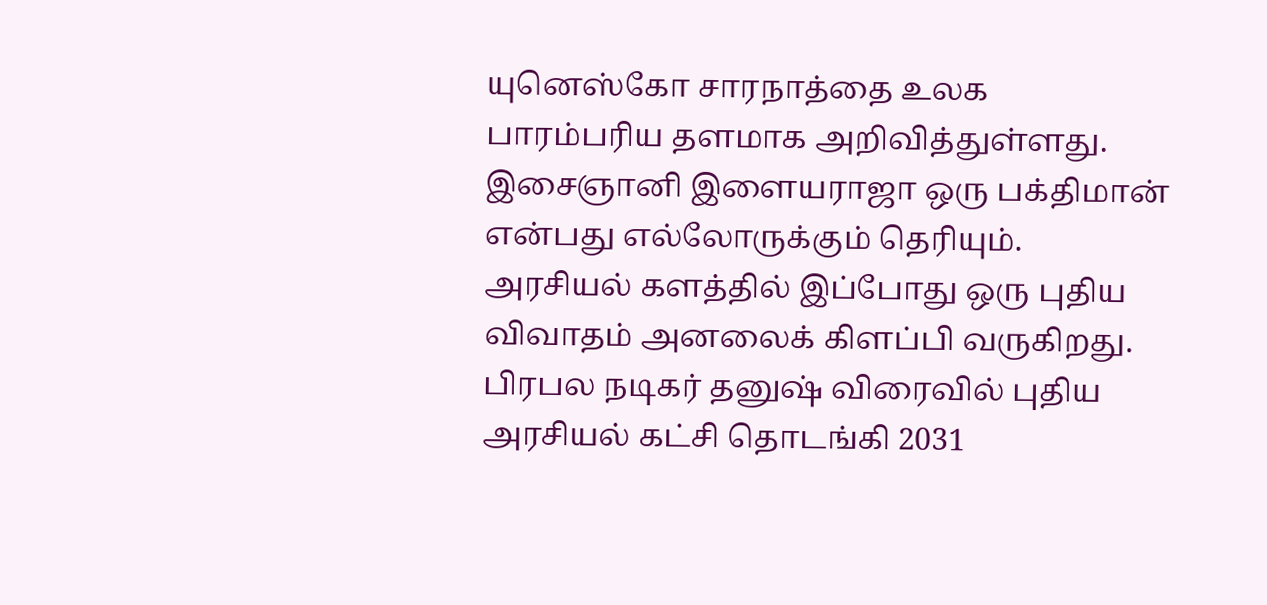யுனெஸ்கோ சாரநாத்தை உலக பாரம்பரிய தளமாக அறிவித்துள்ளது.
இசைஞானி இளையராஜா ஒரு பக்திமான் என்பது எல்லோருக்கும் தெரியும்.
அரசியல் களத்தில் இப்போது ஒரு புதிய விவாதம் அனலைக் கிளப்பி வருகிறது. பிரபல நடிகர் தனுஷ் விரைவில் புதிய அரசியல் கட்சி தொடங்கி 2031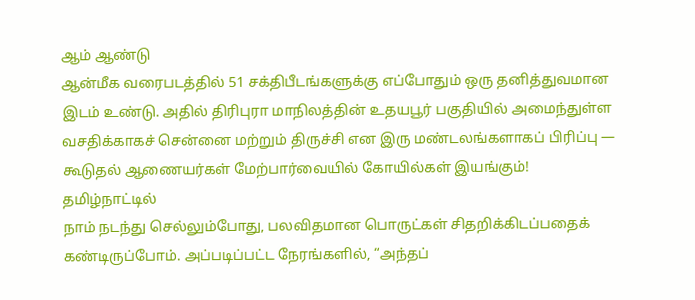ஆம் ஆண்டு
ஆன்மீக வரைபடத்தில் 51 சக்திபீடங்களுக்கு எப்போதும் ஒரு தனித்துவமான இடம் உண்டு. அதில் திரிபுரா மாநிலத்தின் உதயபூர் பகுதியில் அமைந்துள்ள
வசதிக்காகச் சென்னை மற்றும் திருச்சி என இரு மண்டலங்களாகப் பிரிப்பு — கூடுதல் ஆணையர்கள் மேற்பார்வையில் கோயில்கள் இயங்கும்! தமிழ்நாட்டில்
நாம் நடந்து செல்லும்போது, பலவிதமான பொருட்கள் சிதறிக்கிடப்பதைக் கண்டிருப்போம். அப்படிப்பட்ட நேரங்களில், “அந்தப்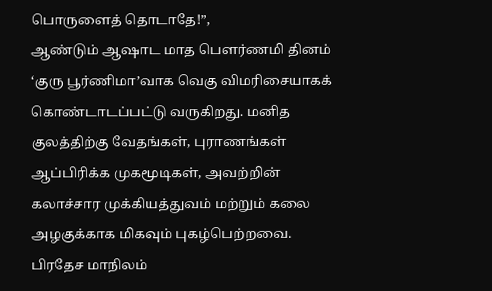பொருளைத் தொடாதே!”,
ஆண்டும் ஆஷாட மாத பௌர்ணமி தினம் ‘குரு பூர்ணிமா’வாக வெகு விமரிசையாகக் கொண்டாடப்பட்டு வருகிறது. மனித குலத்திற்கு வேதங்கள், புராணங்கள்
ஆப்பிரிக்க முகமூடிகள், அவற்றின் கலாச்சார முக்கியத்துவம் மற்றும் கலை அழகுக்காக மிகவும் புகழ்பெற்றவை.
பிரதேச மாநிலம்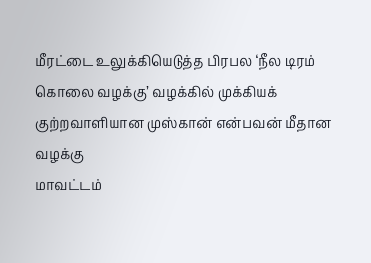மீரட்டை உலுக்கியெடுத்த பிரபல ‘நீல டிரம் கொலை வழக்கு’ வழக்கில் முக்கியக் குற்றவாளியான முஸ்கான் என்பவன் மீதான வழக்கு
மாவட்டம்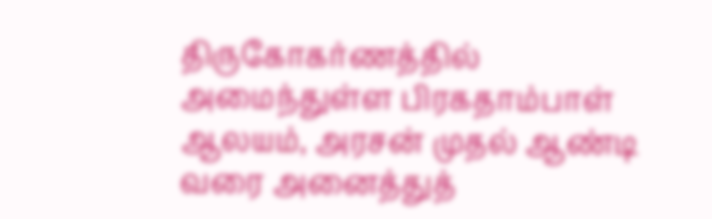திருகோகர்ணத்தில் அமைந்துள்ள பிரகதாம்பாள் ஆலயம், அரசன் முதல் ஆண்டி வரை அனைத்துத்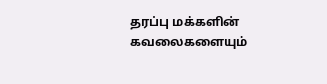தரப்பு மக்களின் கவலைகளையும்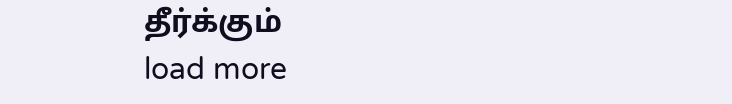தீர்க்கும்
load more